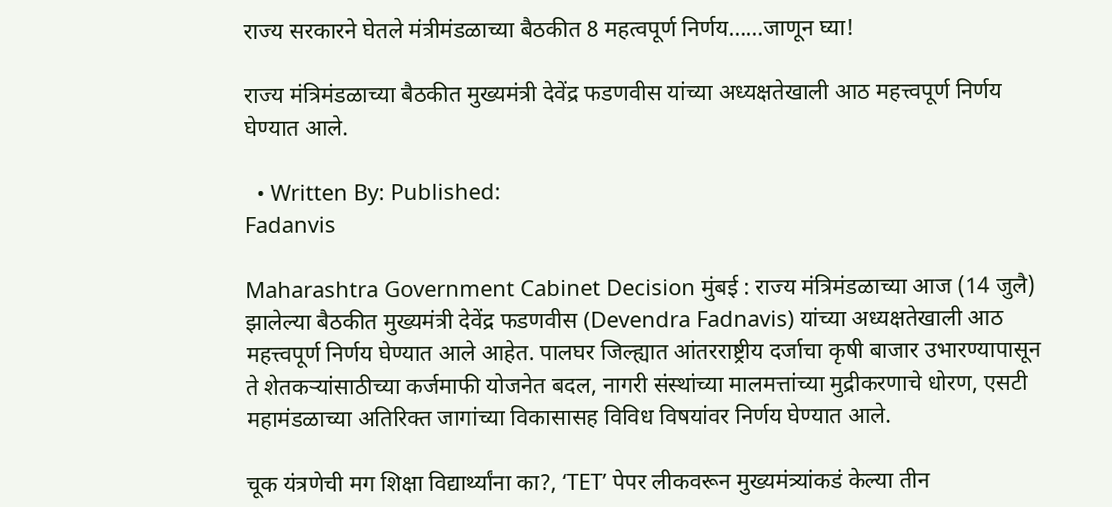राज्य सरकारने घेतले मंत्रीमंडळाच्या बैठकीत 8 महत्वपूर्ण निर्णय……जाणून घ्या!

राज्य मंत्रिमंडळाच्या बैठकीत मुख्यमंत्री देवेंद्र फडणवीस यांच्या अध्यक्षतेखाली आठ महत्त्वपूर्ण निर्णय घेण्यात आले.

  • Written By: Published:
Fadanvis

Maharashtra Government Cabinet Decision मुंबई : राज्य मंत्रिमंडळाच्या आज (14 जुलै) झालेल्या बैठकीत मुख्यमंत्री देवेंद्र फडणवीस (Devendra Fadnavis) यांच्या अध्यक्षतेखाली आठ महत्त्वपूर्ण निर्णय घेण्यात आले आहेत. पालघर जिल्ह्यात आंतरराष्ट्रीय दर्जाचा कृषी बाजार उभारण्यापासून ते शेतकऱ्यांसाठीच्या कर्जमाफी योजनेत बदल, नागरी संस्थांच्या मालमत्तांच्या मुद्रीकरणाचे धोरण, एसटी महामंडळाच्या अतिरिक्त जागांच्या विकासासह विविध विषयांवर निर्णय घेण्यात आले.

चूक यंत्रणेची मग शिक्षा विद्यार्थ्यांना का?, ‘TET’ पेपर लीकवरून मुख्यमंत्र्यांकडं केल्या तीन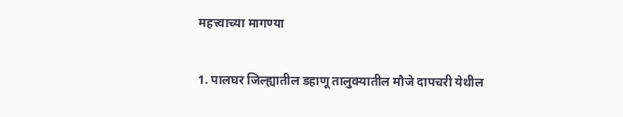महत्त्वाच्या मागण्या

1. पालघर जिल्ह्यातील डहाणू तालुक्यातील मौजे दापचरी येथील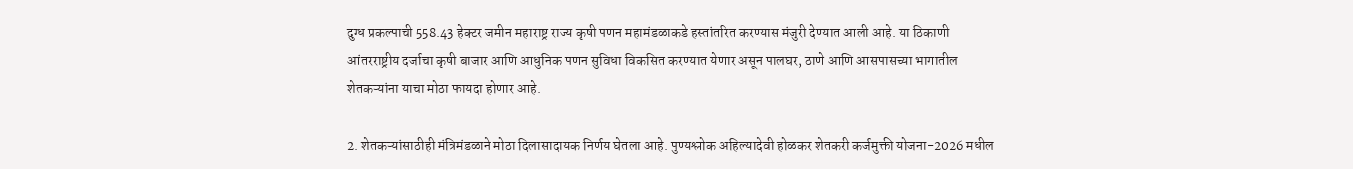दुग्ध प्रकल्पाची 558.43 हेक्टर जमीन महाराष्ट्र राज्य कृषी पणन महामंडळाकडे हस्तांतरित करण्यास मंजुरी देण्यात आली आहे. या ठिकाणी आंतरराष्ट्रीय दर्जाचा कृषी बाजार आणि आधुनिक पणन सुविधा विकसित करण्यात येणार असून पालघर, ठाणे आणि आसपासच्या भागातील शेतकऱ्यांना याचा मोठा फायदा होणार आहे.

2. शेतकऱ्यांसाठीही मंत्रिमंडळाने मोठा दिलासादायक निर्णय घेतला आहे. पुण्यश्लोक अहिल्यादेवी होळकर शेतकरी कर्जमुक्ती योजना-2026 मधील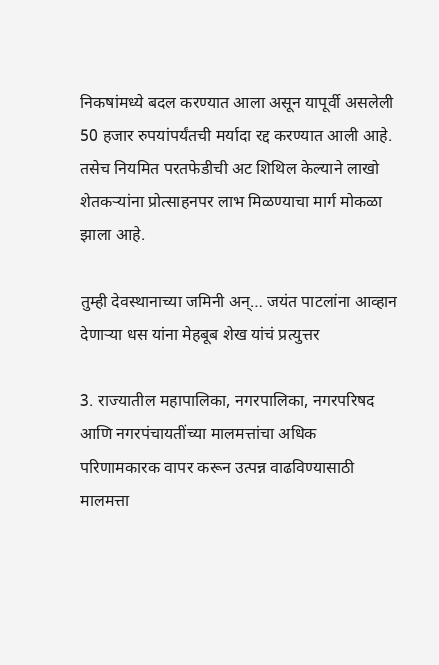निकषांमध्ये बदल करण्यात आला असून यापूर्वी असलेली 50 हजार रुपयांपर्यंतची मर्यादा रद्द करण्यात आली आहे. तसेच नियमित परतफेडीची अट शिथिल केल्याने लाखो शेतकऱ्यांना प्रोत्साहनपर लाभ मिळण्याचा मार्ग मोकळा झाला आहे.

तुम्ही देवस्थानाच्या जमिनी अन्… जयंत पाटलांना आव्हान देणाऱ्या धस यांना मेहबूब शेख यांचं प्रत्युत्तर

3. राज्यातील महापालिका, नगरपालिका, नगरपरिषद आणि नगरपंचायतींच्या मालमत्तांचा अधिक परिणामकारक वापर करून उत्पन्न वाढविण्यासाठी मालमत्ता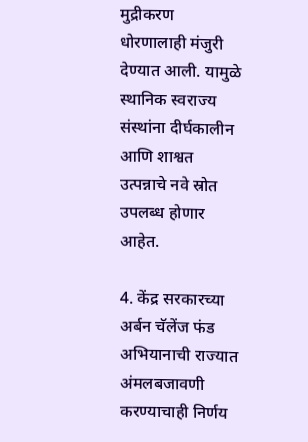मुद्रीकरण धोरणालाही मंजुरी देण्यात आली. यामुळे स्थानिक स्वराज्य संस्थांना दीर्घकालीन आणि शाश्वत उत्पन्नाचे नवे स्रोत उपलब्ध होणार आहेत.

4. केंद्र सरकारच्या अर्बन चॅलेंज फंड अभियानाची राज्यात अंमलबजावणी करण्याचाही निर्णय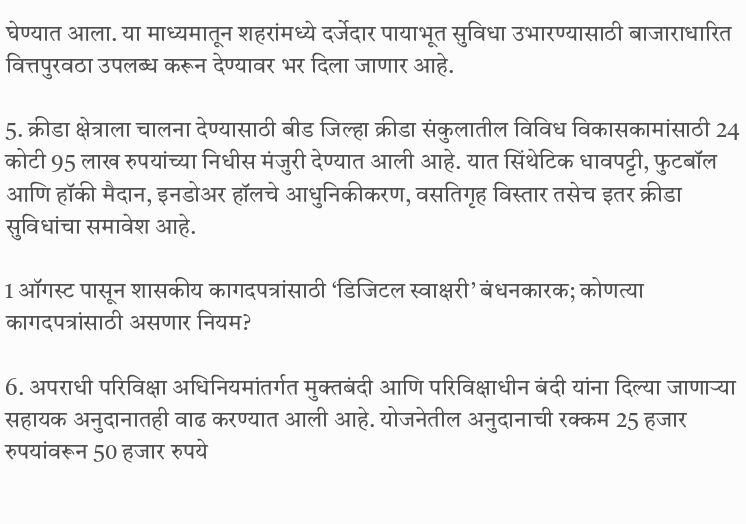घेण्यात आला. या माध्यमातून शहरांमध्ये दर्जेदार पायाभूत सुविधा उभारण्यासाठी बाजाराधारित वित्तपुरवठा उपलब्ध करून देण्यावर भर दिला जाणार आहे.

5. क्रीडा क्षेत्राला चालना देण्यासाठी बीड जिल्हा क्रीडा संकुलातील विविध विकासकामांसाठी 24 कोटी 95 लाख रुपयांच्या निधीस मंजुरी देण्यात आली आहे. यात सिंथेटिक धावपट्टी, फुटबॉल आणि हॉकी मैदान, इनडोअर हॉलचे आधुनिकीकरण, वसतिगृह विस्तार तसेच इतर क्रीडा सुविधांचा समावेश आहे.

1 ऑगस्ट पासून शासकीय कागदपत्रांसाठी ‘डिजिटल स्वाक्षरी’ बंधनकारक; कोणत्या कागदपत्रांसाठी असणार नियम?

6. अपराधी परिविक्षा अधिनियमांतर्गत मुक्तबंदी आणि परिविक्षाधीन बंदी यांना दिल्या जाणाऱ्या सहायक अनुदानातही वाढ करण्यात आली आहे. योजनेतील अनुदानाची रक्कम 25 हजार रुपयांवरून 50 हजार रुपये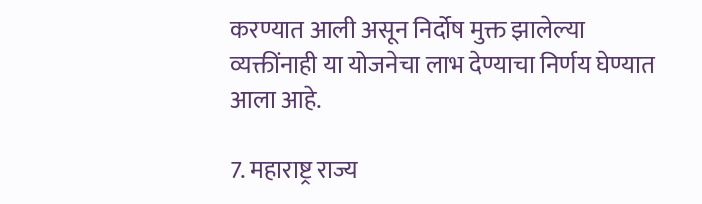करण्यात आली असून निर्दोष मुक्त झालेल्या व्यक्तींनाही या योजनेचा लाभ देण्याचा निर्णय घेण्यात आला आहे.

7. महाराष्ट्र राज्य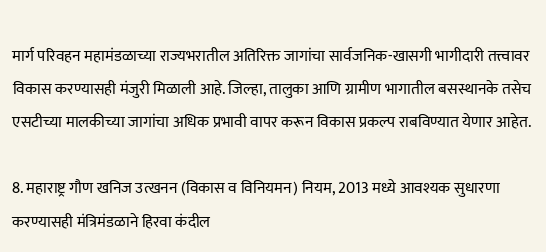मार्ग परिवहन महामंडळाच्या राज्यभरातील अतिरिक्त जागांचा सार्वजनिक-खासगी भागीदारी तत्त्वावर विकास करण्यासही मंजुरी मिळाली आहे. जिल्हा, तालुका आणि ग्रामीण भागातील बसस्थानके तसेच एसटीच्या मालकीच्या जागांचा अधिक प्रभावी वापर करून विकास प्रकल्प राबविण्यात येणार आहेत.

8. महाराष्ट्र गौण खनिज उत्खनन (विकास व विनियमन) नियम, 2013 मध्ये आवश्यक सुधारणा करण्यासही मंत्रिमंडळाने हिरवा कंदील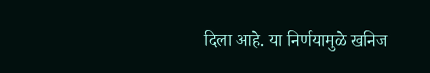दिला आहे. या निर्णयामुळे खनिज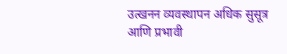उत्खनन व्यवस्थापन अधिक सुसूत्र आणि प्रभावी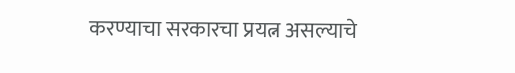करण्याचा सरकारचा प्रयत्न असल्याचे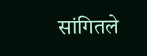सांगितले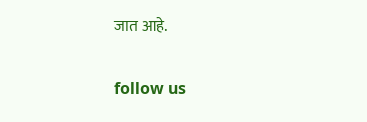जात आहे.

follow us